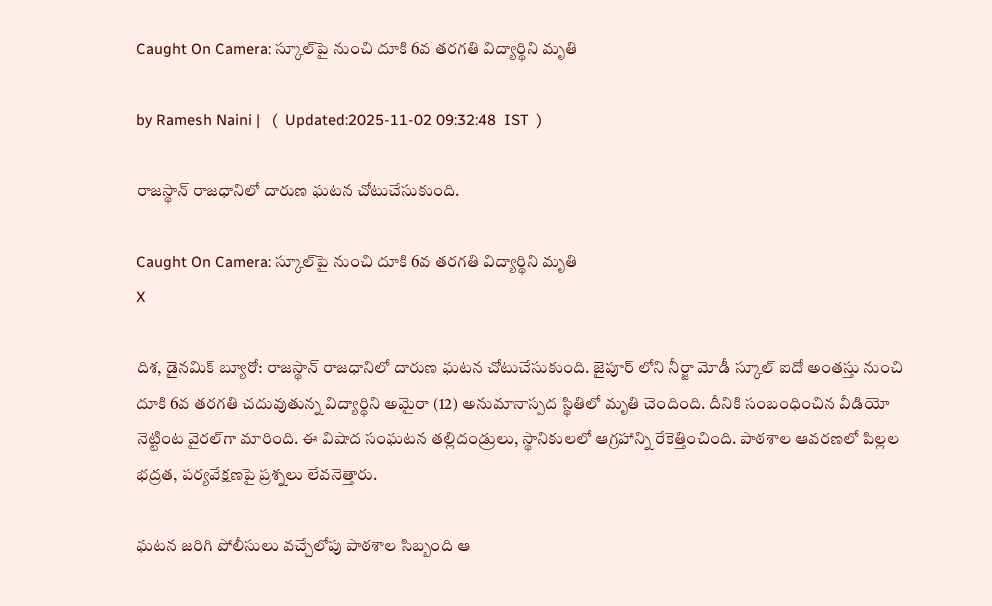Caught On Camera: స్కూల్‌పై నుంచి దూకి 6వ తరగతి విద్యార్థిని మృతి

by Ramesh Naini |   (  Updated:2025-11-02 09:32:48  IST  )

రాజస్థాన్ రాజధానిలో దారుణ ఘటన చోటుచేసుకుంది.

Caught On Camera: స్కూల్‌పై నుంచి దూకి 6వ తరగతి విద్యార్థిని మృతి
X

దిశ, డైనమిక్ బ్యూరో: రాజస్థాన్ రాజధానిలో దారుణ ఘటన చోటుచేసుకుంది. జైపూర్ లోని నీర్జా మోడీ స్కూల్ ఐదో అంతస్తు నుంచి దూకి 6వ తరగతి చదువుతున్న విద్యార్థిని అమైరా (12) అనుమానాస్పద స్థితిలో మృతి చెందింది. దీనికి సంబంధించిన వీడియో నెట్టింట వైరల్‌గా మారింది. ఈ విషాద సంఘటన తల్లిదండ్రులు, స్థానికులలో ఆగ్రహాన్ని రేకెత్తించింది. పాఠశాల ఆవరణలో పిల్లల భద్రత, పర్యవేక్షణపై ప్రశ్నలు లేవనెత్తారు.

ఘటన జరిగి పోలీసులు వచ్చేలోపు పాఠశాల సిబ్బంది ఆ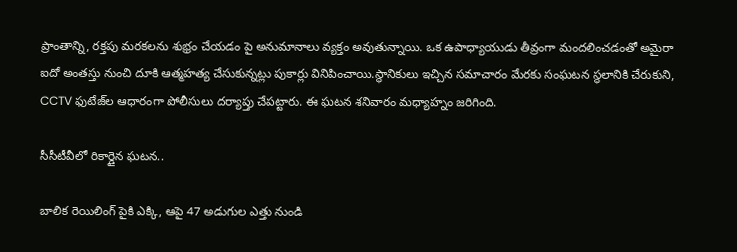ప్రాంతాన్ని, రక్తపు మరకలను శుభ్రం చేయడం పై అనుమానాలు వ్యక్తం అవుతున్నాయి. ఒక ఉపాధ్యాయుడు తీవ్రంగా మందలించడంతో అమైరా ఐదో అంతస్తు నుంచి దూకి ఆత్మహత్య చేసుకున్నట్లు పుకార్లు వినిపించాయి.స్థానికులు ఇచ్చిన సమాచారం మేరకు సంఘటన స్థలానికి చేరుకుని, CCTV ఫుటేజ్‌ల ఆధారంగా పోలీసులు దర్యాప్తు చేపట్టారు. ఈ ఘటన శనివారం మధ్యాహ్నం జరిగింది.

సీసీటీవీలో రికార్డైన ఘటన..

బాలిక రెయిలింగ్ పైకి ఎక్కి, ఆపై 47 అడుగుల ఎత్తు నుండి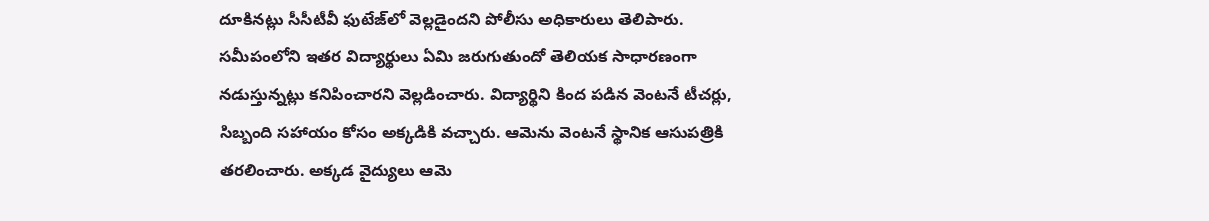దూకినట్లు సీసీటీవీ ఫుటేజ్‌లో వెల్లడైందని పోలీసు అధికారులు తెలిపారు. సమీపంలోని ఇతర విద్యార్థులు ఏమి జరుగుతుందో తెలియక సాధారణంగా నడుస్తున్నట్లు కనిపించారని వెల్లడించారు. విద్యార్థిని కింద పడిన వెంటనే టీచర్లు, సిబ్బంది సహాయం కోసం అక్కడికి వచ్చారు. ఆమెను వెంటనే స్థానిక ఆసుపత్రికి తరలించారు. అక్కడ వైద్యులు ఆమె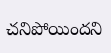చనిపోయిందని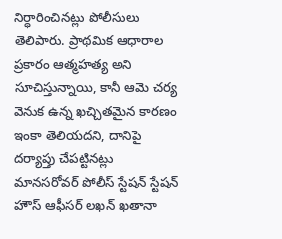నిర్ధారించినట్లు పోలీసులు తెలిపారు. ప్రాథమిక ఆధారాల ప్రకారం ఆత్మహత్య అని సూచిస్తున్నాయి, కానీ ఆమె చర్య వెనుక ఉన్న ఖచ్చితమైన కారణం ఇంకా తెలియదని, దానిపై దర్యాప్తు చేపట్టినట్లు మానసరోవర్ పోలీస్ స్టేషన్ స్టేషన్ హౌస్ ఆఫీసర్ లఖన్ ఖతానా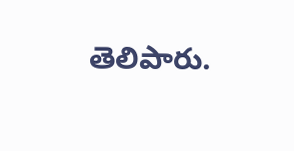తెలిపారు.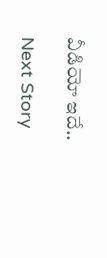వీడియో ఇదే..

Next Story